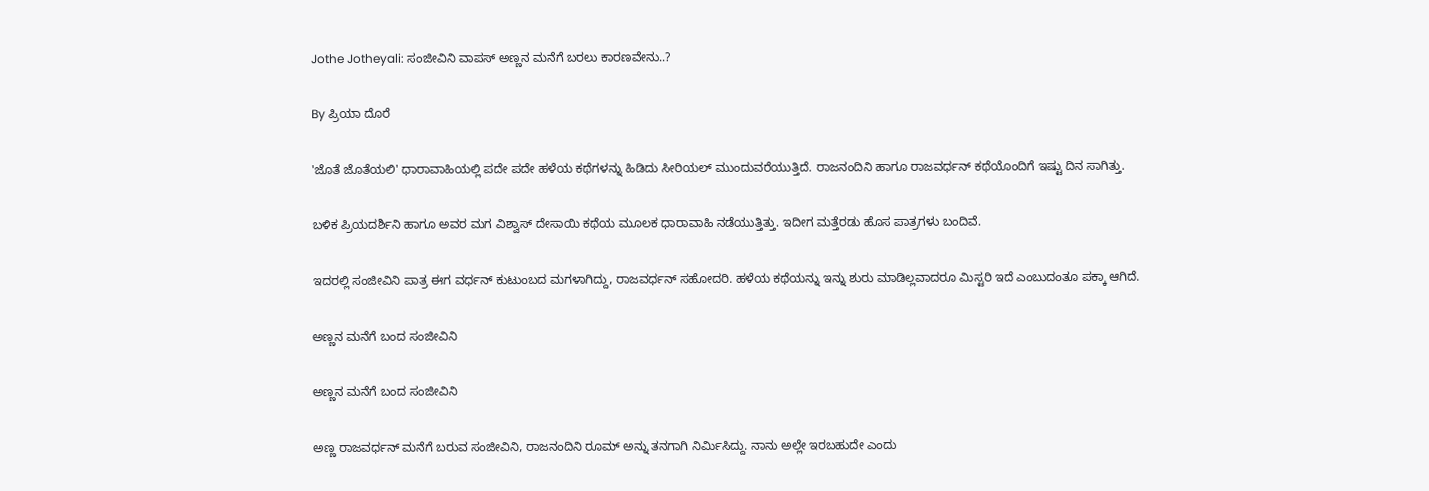Jothe Jotheyali: ಸಂಜೀವಿನಿ ವಾಪಸ್ ಅಣ್ಣನ ಮನೆಗೆ ಬರಲು ಕಾರಣವೇನು..?

By ಪ್ರಿಯಾ ದೊರೆ

'ಜೊತೆ ಜೊತೆಯಲಿ' ಧಾರಾವಾಹಿಯಲ್ಲಿ ಪದೇ ಪದೇ ಹಳೆಯ ಕಥೆಗಳನ್ನು ಹಿಡಿದು ಸೀರಿಯಲ್ ಮುಂದುವರೆಯುತ್ತಿದೆ. ರಾಜನಂದಿನಿ ಹಾಗೂ ರಾಜವರ್ಧನ್ ಕಥೆಯೊಂದಿಗೆ ಇಷ್ಟು ದಿನ ಸಾಗಿತ್ತು.

ಬಳಿಕ ಪ್ರಿಯದರ್ಶಿನಿ ಹಾಗೂ ಅವರ ಮಗ ವಿಶ್ವಾಸ್ ದೇಸಾಯಿ ಕಥೆಯ ಮೂಲಕ ಧಾರಾವಾಹಿ ನಡೆಯುತ್ತಿತ್ತು. ಇದೀಗ ಮತ್ತೆರಡು ಹೊಸ ಪಾತ್ರಗಳು ಬಂದಿವೆ.

ಇದರಲ್ಲಿ ಸಂಜೀವಿನಿ ಪಾತ್ರ ಈಗ ವರ್ಧನ್ ಕುಟುಂಬದ ಮಗಳಾಗಿದ್ದು, ರಾಜವರ್ಧನ್ ಸಹೋದರಿ. ಹಳೆಯ ಕಥೆಯನ್ನು ಇನ್ನು ಶುರು ಮಾಡಿಲ್ಲವಾದರೂ ಮಿಸ್ಟರಿ ಇದೆ ಎಂಬುದಂತೂ ಪಕ್ಕಾ ಆಗಿದೆ.

ಅಣ್ಣನ ಮನೆಗೆ ಬಂದ ಸಂಜೀವಿನಿ

ಅಣ್ಣನ ಮನೆಗೆ ಬಂದ ಸಂಜೀವಿನಿ

ಅಣ್ಣ ರಾಜವರ್ಧನ್ ಮನೆಗೆ ಬರುವ ಸಂಜೀವಿನಿ, ರಾಜನಂದಿನಿ ರೂಮ್ ಅನ್ನು ತನಗಾಗಿ ನಿರ್ಮಿಸಿದ್ದು. ನಾನು ಅಲ್ಲೇ ಇರಬಹುದೇ ಎಂದು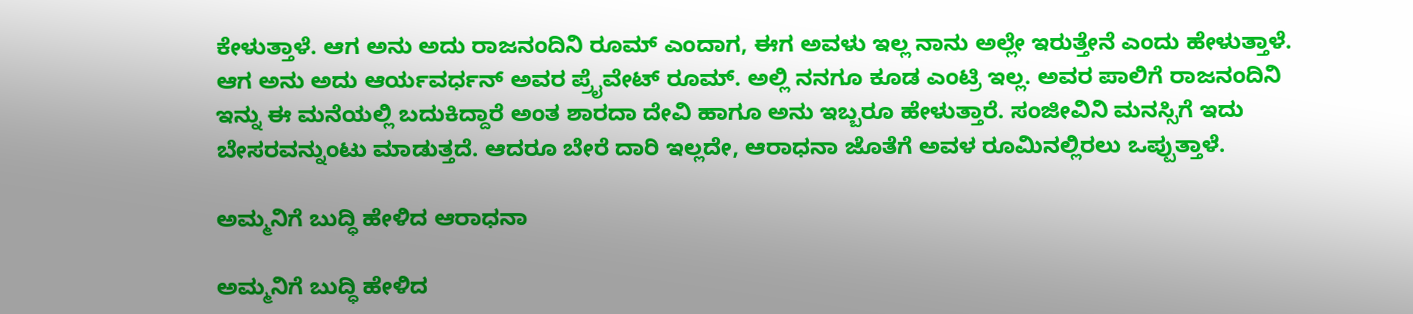ಕೇಳುತ್ತಾಳೆ. ಆಗ ಅನು ಅದು ರಾಜನಂದಿನಿ ರೂಮ್ ಎಂದಾಗ, ಈಗ ಅವಳು ಇಲ್ಲ ನಾನು ಅಲ್ಲೇ ಇರುತ್ತೇನೆ ಎಂದು ಹೇಳುತ್ತಾಳೆ. ಆಗ ಅನು ಅದು ಆರ್ಯವರ್ಧನ್ ಅವರ ಪ್ರೈವೇಟ್ ರೂಮ್. ಅಲ್ಲಿ ನನಗೂ ಕೂಡ ಎಂಟ್ರಿ ಇಲ್ಲ. ಅವರ ಪಾಲಿಗೆ ರಾಜನಂದಿನಿ ಇನ್ನು ಈ ಮನೆಯಲ್ಲಿ ಬದುಕಿದ್ದಾರೆ ಅಂತ ಶಾರದಾ ದೇವಿ ಹಾಗೂ ಅನು ಇಬ್ಬರೂ ಹೇಳುತ್ತಾರೆ. ಸಂಜೀವಿನಿ ಮನಸ್ಸಿಗೆ ಇದು ಬೇಸರವನ್ನುಂಟು ಮಾಡುತ್ತದೆ. ಆದರೂ ಬೇರೆ ದಾರಿ ಇಲ್ಲದೇ, ಆರಾಧನಾ ಜೊತೆಗೆ ಅವಳ ರೂಮಿನಲ್ಲಿರಲು ಒಪ್ಪುತ್ತಾಳೆ.

ಅಮ್ಮನಿಗೆ ಬುದ್ಧಿ ಹೇಳಿದ ಆರಾಧನಾ

ಅಮ್ಮನಿಗೆ ಬುದ್ಧಿ ಹೇಳಿದ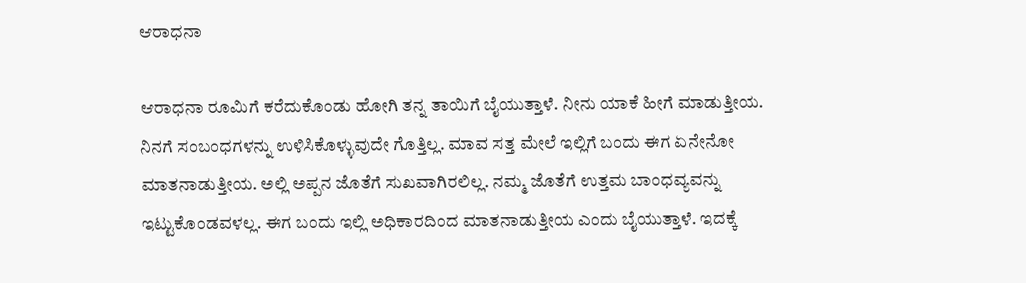ಆರಾಧನಾ

ಆರಾಧನಾ ರೂಮಿಗೆ ಕರೆದುಕೊಂಡು ಹೋಗಿ ತನ್ನ ತಾಯಿಗೆ ಬೈಯುತ್ತಾಳೆ. ನೀನು ಯಾಕೆ ಹೀಗೆ ಮಾಡುತ್ತೀಯ. ನಿನಗೆ ಸಂಬಂಧಗಳನ್ನು ಉಳಿಸಿಕೊಳ್ಳುವುದೇ ಗೊತ್ತಿಲ್ಲ. ಮಾವ ಸತ್ತ ಮೇಲೆ ಇಲ್ಲಿಗೆ ಬಂದು ಈಗ ಏನೇನೋ ಮಾತನಾಡುತ್ತೀಯ. ಅಲ್ಲಿ ಅಪ್ಪನ ಜೊತೆಗೆ ಸುಖವಾಗಿರಲಿಲ್ಲ. ನಮ್ಮ ಜೊತೆಗೆ ಉತ್ತಮ ಬಾಂಧವ್ಯವನ್ನು ಇಟ್ಟುಕೊಂಡವಳಲ್ಲ. ಈಗ ಬಂದು ಇಲ್ಲಿ ಅಧಿಕಾರದಿಂದ ಮಾತನಾಡುತ್ತೀಯ ಎಂದು ಬೈಯುತ್ತಾಳೆ. ಇದಕ್ಕೆ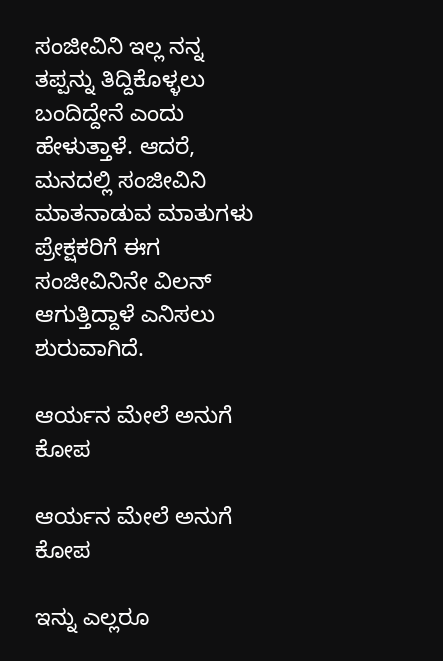ಸಂಜೀವಿನಿ ಇಲ್ಲ ನನ್ನ ತಪ್ಪನ್ನು ತಿದ್ದಿಕೊಳ್ಳಲು ಬಂದಿದ್ದೇನೆ ಎಂದು ಹೇಳುತ್ತಾಳೆ. ಆದರೆ, ಮನದಲ್ಲಿ ಸಂಜೀವಿನಿ ಮಾತನಾಡುವ ಮಾತುಗಳು ಪ್ರೇಕ್ಷಕರಿಗೆ ಈಗ ಸಂಜೀವಿನಿನೇ ವಿಲನ್ ಆಗುತ್ತಿದ್ದಾಳೆ ಎನಿಸಲು ಶುರುವಾಗಿದೆ.

ಆರ್ಯನ ಮೇಲೆ ಅನುಗೆ ಕೋಪ

ಆರ್ಯನ ಮೇಲೆ ಅನುಗೆ ಕೋಪ

ಇನ್ನು ಎಲ್ಲರೂ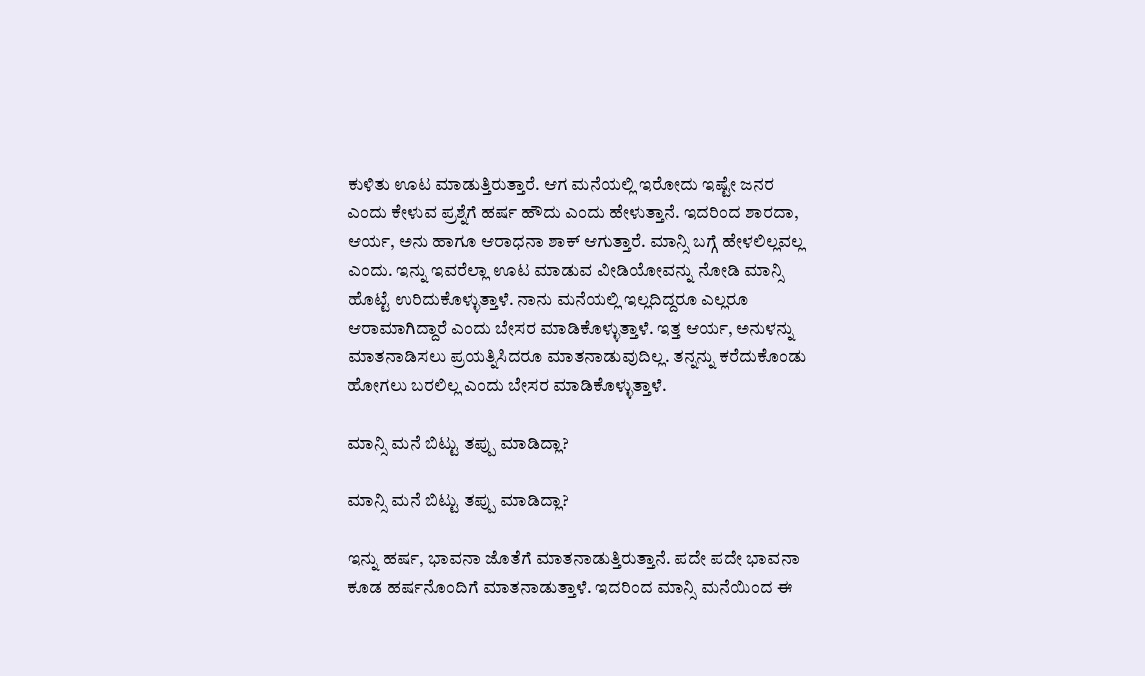ಕುಳಿತು ಊಟ ಮಾಡುತ್ತಿರುತ್ತಾರೆ. ಆಗ ಮನೆಯಲ್ಲಿ ಇರೋದು ಇಷ್ಟೇ ಜನರ ಎಂದು ಕೇಳುವ ಪ್ರಶ್ನೆಗೆ ಹರ್ಷ ಹೌದು ಎಂದು ಹೇಳುತ್ತಾನೆ. ಇದರಿಂದ ಶಾರದಾ, ಆರ್ಯ, ಅನು ಹಾಗೂ ಆರಾಧನಾ ಶಾಕ್ ಆಗುತ್ತಾರೆ. ಮಾನ್ಸಿ ಬಗ್ಗೆ ಹೇಳಲಿಲ್ಲವಲ್ಲ ಎಂದು. ಇನ್ನು ಇವರೆಲ್ಲಾ ಊಟ ಮಾಡುವ ವೀಡಿಯೋವನ್ನು ನೋಡಿ ಮಾನ್ಸಿ ಹೊಟ್ಟೆ ಉರಿದುಕೊಳ್ಳುತ್ತಾಳೆ. ನಾನು ಮನೆಯಲ್ಲಿ ಇಲ್ಲದಿದ್ದರೂ ಎಲ್ಲರೂ ಆರಾಮಾಗಿದ್ದಾರೆ ಎಂದು ಬೇಸರ ಮಾಡಿಕೊಳ್ಳುತ್ತಾಳೆ. ಇತ್ತ ಆರ್ಯ, ಅನುಳನ್ನು ಮಾತನಾಡಿಸಲು ಪ್ರಯತ್ನಿಸಿದರೂ ಮಾತನಾಡುವುದಿಲ್ಲ. ತನ್ನನ್ನು ಕರೆದುಕೊಂಡು ಹೋಗಲು ಬರಲಿಲ್ಲ ಎಂದು ಬೇಸರ ಮಾಡಿಕೊಳ್ಳುತ್ತಾಳೆ.

ಮಾನ್ಸಿ ಮನೆ ಬಿಟ್ಟು ತಪ್ಪು ಮಾಡಿದ್ಲಾ?

ಮಾನ್ಸಿ ಮನೆ ಬಿಟ್ಟು ತಪ್ಪು ಮಾಡಿದ್ಲಾ?

ಇನ್ನು ಹರ್ಷ, ಭಾವನಾ ಜೊತೆಗೆ ಮಾತನಾಡುತ್ತಿರುತ್ತಾನೆ. ಪದೇ ಪದೇ ಭಾವನಾ ಕೂಡ ಹರ್ಷನೊಂದಿಗೆ ಮಾತನಾಡುತ್ತಾಳೆ. ಇದರಿಂದ ಮಾನ್ಸಿ ಮನೆಯಿಂದ ಈ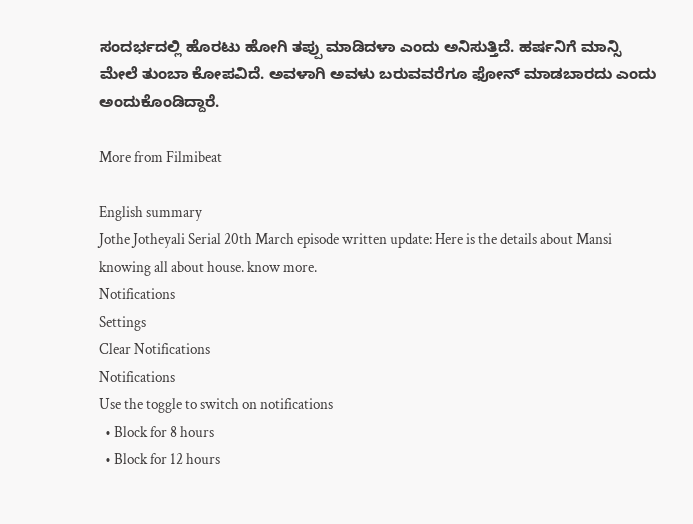ಸಂದರ್ಭದಲ್ಲಿ ಹೊರಟು ಹೋಗಿ ತಪ್ಪು ಮಾಡಿದಳಾ ಎಂದು ಅನಿಸುತ್ತಿದೆ. ಹರ್ಷನಿಗೆ ಮಾನ್ಸಿ ಮೇಲೆ ತುಂಬಾ ಕೋಪವಿದೆ. ಅವಳಾಗಿ ಅವಳು ಬರುವವರೆಗೂ ಫೋನ್ ಮಾಡಬಾರದು ಎಂದು ಅಂದುಕೊಂಡಿದ್ದಾರೆ.

More from Filmibeat

English summary
Jothe Jotheyali Serial 20th March episode written update: Here is the details about Mansi knowing all about house. know more.
Notifications
Settings
Clear Notifications
Notifications
Use the toggle to switch on notifications
  • Block for 8 hours
  • Block for 12 hours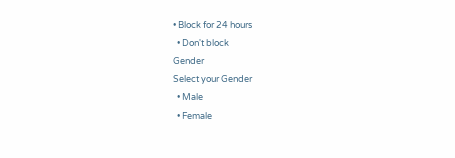• Block for 24 hours
  • Don't block
Gender
Select your Gender
  • Male
  • Female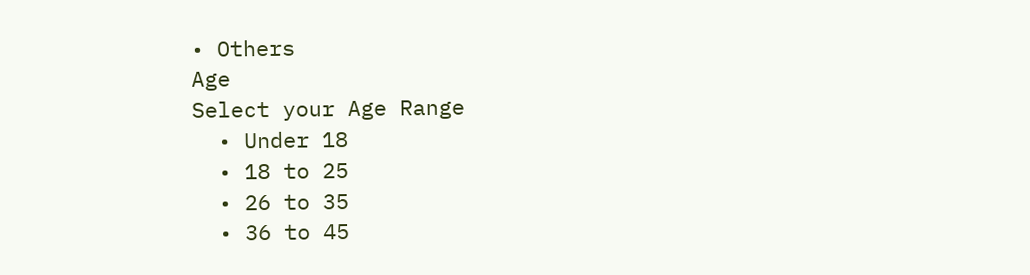• Others
Age
Select your Age Range
  • Under 18
  • 18 to 25
  • 26 to 35
  • 36 to 45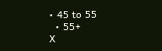• 45 to 55
  • 55+
X